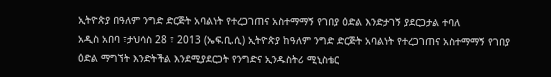ኢትዮጵያ በዓለም ንግድ ድርጅት አባልነት የተረጋገጠና አስተማማኝ የገበያ ዕድል እንድታገኝ ያደርጋታል ተባለ
አዲስ አበባ ፣ታህሳስ 28 ፣ 2013 (ኤፍ.ቢ.ሲ) ኢትዮጵያ ከዓለም ንግድ ድርጅት አባልነት የተረጋገጠና አስተማማኝ የገበያ ዕድል ማግኘት እንድትችል እንደሚያደርጋት የንግድና ኢንዱስትሪ ሚኒስቴር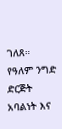ገለጸ።
የዓለም ንግድ ድርጅት አባልነት እና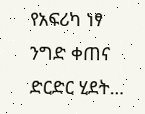የአፍሪካ ነፃ ንግድ ቀጠና ድርድር ሂደት…